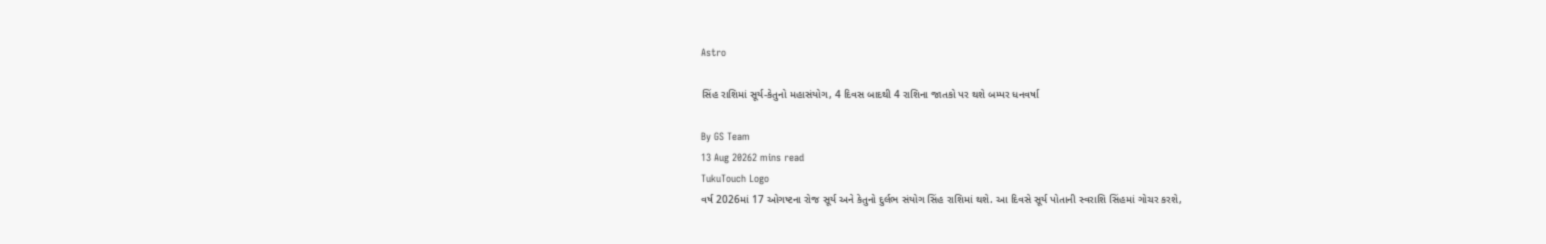Astro

સિંહ રાશિમાં સૂર્ય-કેતુનો મહાસંયોગ, 4 દિવસ બાદથી 4 રાશિના જાતકો પર થશે બમ્પર ધનવર્ષા

By GS Team
13 Aug 20262 mins read
TukuTouch Logo
વર્ષ 2026માં 17 ઓગષ્ટના રોજ સૂર્ય અને કેતુનો દુર્લભ સંયોગ સિંહ રાશિમાં થશે. આ દિવસે સૂર્ય પોતાની સ્વરાશિ સિંહમાં ગોચર કરશે,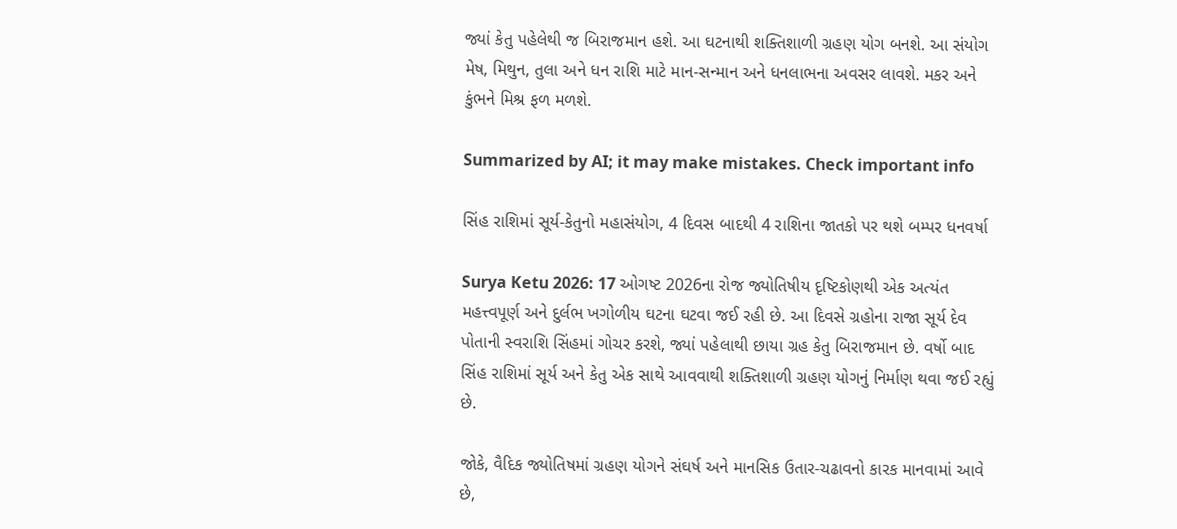જ્યાં કેતુ પહેલેથી જ બિરાજમાન હશે. આ ઘટનાથી શક્તિશાળી ગ્રહણ યોગ બનશે. આ સંયોગ મેષ, મિથુન, તુલા અને ધન રાશિ માટે માન-સન્માન અને ધનલાભના અવસર લાવશે. મકર અને કુંભને મિશ્ર ફળ મળશે.

Summarized by AI; it may make mistakes. Check important info

સિંહ રાશિમાં સૂર્ય-કેતુનો મહાસંયોગ, 4 દિવસ બાદથી 4 રાશિના જાતકો પર થશે બમ્પર ધનવર્ષા

Surya Ketu 2026: 17 ઓગષ્ટ 2026ના રોજ જ્યોતિષીય દૃષ્ટિકોણથી એક અત્યંત મહત્ત્વપૂર્ણ અને દુર્લભ ખગોળીય ઘટના ઘટવા જઈ રહી છે. આ દિવસે ગ્રહોના રાજા સૂર્ય દેવ પોતાની સ્વરાશિ સિંહમાં ગોચર કરશે, જ્યાં પહેલાથી છાયા ગ્રહ કેતુ બિરાજમાન છે. વર્ષો બાદ સિંહ રાશિમાં સૂર્ય અને કેતુ એક સાથે આવવાથી શક્તિશાળી ગ્રહણ યોગનું નિર્માણ થવા જઈ રહ્યું છે.

જોકે, વૈદિક જ્યોતિષમાં ગ્રહણ યોગને સંઘર્ષ અને માનસિક ઉતાર-ચઢાવનો કારક માનવામાં આવે છે,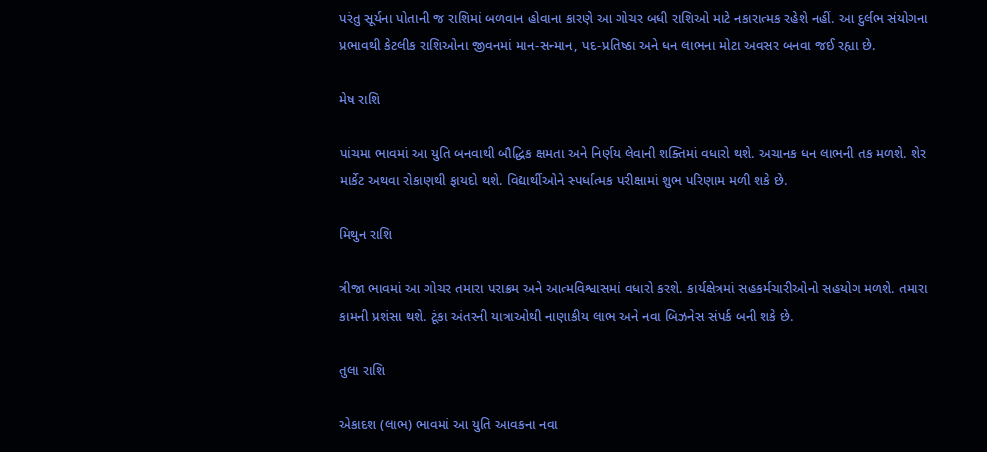પરંતુ સૂર્યના પોતાની જ રાશિમાં બળવાન હોવાના કારણે આ ગોચર બધી રાશિઓ માટે નકારાત્મક રહેશે નહીં. આ દુર્લભ સંયોગના પ્રભાવથી કેટલીક રાશિઓના જીવનમાં માન-સન્માન, પદ-પ્રતિષ્ઠા અને ધન લાભના મોટા અવસર બનવા જઈ રહ્યા છે.

મેષ રાશિ

પાંચમા ભાવમાં આ યુતિ બનવાથી બૌદ્ધિક ક્ષમતા અને નિર્ણય લેવાની શક્તિમાં વધારો થશે. અચાનક ધન લાભની તક મળશે. શેર માર્કેટ અથવા રોકાણથી ફાયદો થશે. વિદ્યાર્થીઓને સ્પર્ધાત્મક પરીક્ષામાં શુભ પરિણામ મળી શકે છે.

મિથુન રાશિ

ત્રીજા ભાવમાં આ ગોચર તમારા પરાક્રમ અને આત્મવિશ્વાસમાં વધારો કરશે. કાર્યક્ષેત્રમાં સહકર્મચારીઓનો સહયોગ મળશે. તમારા કામની પ્રશંસા થશે. ટૂંકા અંતરની યાત્રાઓથી નાણાકીય લાભ અને નવા બિઝનેસ સંપર્ક બની શકે છે.

તુલા રાશિ

એકાદશ (લાભ) ભાવમાં આ યુતિ આવકના નવા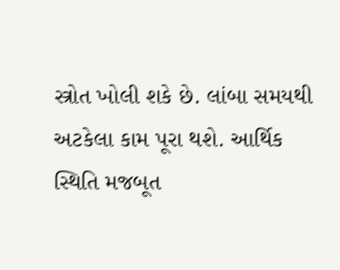સ્ત્રોત ખોલી શકે છે. લાંબા સમયથી અટકેલા કામ પૂરા થશે. આર્થિક સ્થિતિ મજબૂત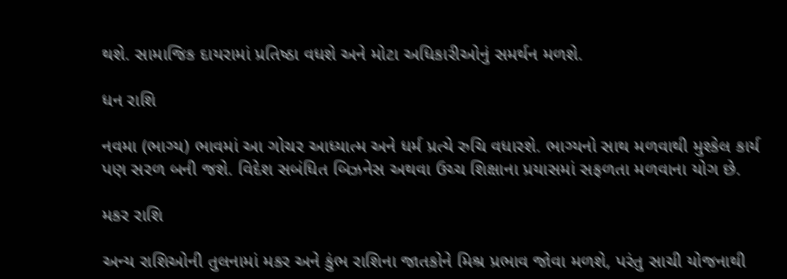થશે. સામાજિક દાયરામાં પ્રતિષ્ઠા વધશે અને મોટા અધિકારીઓનું સમર્થન મળશે.

ધન રાશિ

નવમા (ભાગ્ય) ભાવમાં આ ગોચર આધ્યાત્મ અને ધર્મ પ્રત્યે રુચિ વધારશે. ભાગ્યનો સાથ મળવાથી મુશ્કેલ કાર્ય પણ સરળ બની જશે. વિદેશ સબંધિત બિઝનેસ અથવા ઉચ્ચ શિક્ષાના પ્રયાસમાં સફળતા મળવાના યોગ છે.

મકર રાશિ

અન્ય રાશિઓની તુલનામાં મકર અને કુંભ રાશિના જાતકોને મિશ્ર પ્રભાવ જોવા મળશે, પરંતુ સાચી યોજનાથી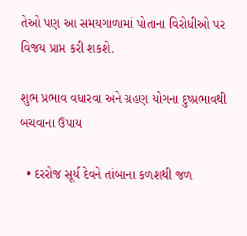તેઓ પણ આ સમયગાળામાં પોતાના વિરોધીઓ પર વિજય પ્રાપ્ત કરી શકશે.

શુભ પ્રભાવ વધારવા અને ગ્રહણ યોગના દુષ્પ્રભાવથી બચવાના ઉપાય

  • દરરોજ સૂર્ય દેવને તાંબાના કળશથી જળ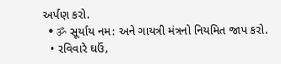અર્પણ કરો.
  • ॐ સૂર્યાય નમ: અને ગાયત્રી મંત્રનો નિયમિત જાપ કરો.
  • રવિવારે ઘઉં,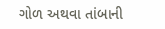ગોળ અથવા તાંબાની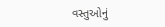વસ્તુઓનું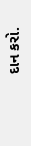દાન કરો.